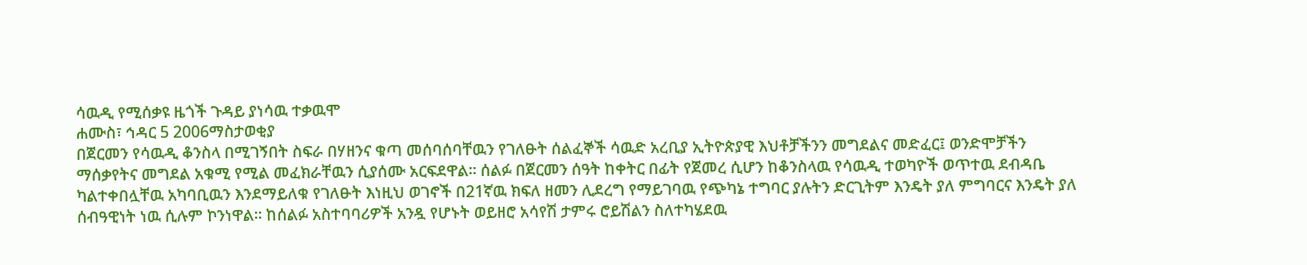ሳዉዲ የሚሰቃዩ ዜጎች ጉዳይ ያነሳዉ ተቃዉሞ
ሐሙስ፣ ኅዳር 5 2006ማስታወቂያ
በጀርመን የሳዉዲ ቆንስላ በሚገኝበት ስፍራ በሃዘንና ቁጣ መሰባሰባቸዉን የገለፁት ሰልፈኞች ሳዉድ አረቢያ ኢትዮጵያዊ እህቶቻችንን መግደልና መድፈር፤ ወንድሞቻችን ማሰቃየትና መግደል አቁሚ የሚል መፈክራቸዉን ሲያሰሙ አርፍደዋል። ሰልፉ በጀርመን ሰዓት ከቀትር በፊት የጀመረ ሲሆን ከቆንስላዉ የሳዉዲ ተወካዮች ወጥተዉ ደብዳቤ ካልተቀበሏቸዉ አካባቢዉን እንደማይለቁ የገለፁት እነዚህ ወገኖች በ21ኛዉ ክፍለ ዘመን ሊደረግ የማይገባዉ የጭካኔ ተግባር ያሉትን ድርጊትም እንዴት ያለ ምግባርና እንዴት ያለ ሰብዓዊነት ነዉ ሲሉም ኮንነዋል። ከሰልፉ አስተባባሪዎች አንዷ የሆኑት ወይዘሮ አሳየሽ ታምሩ ሮይሽልን ስለተካሄደዉ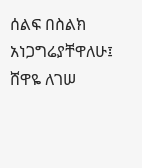ሰልፍ በስልክ አነጋግሬያቸዋለሁ፤
ሸዋዬ ለገሠ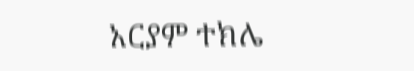አርያም ተክሌ